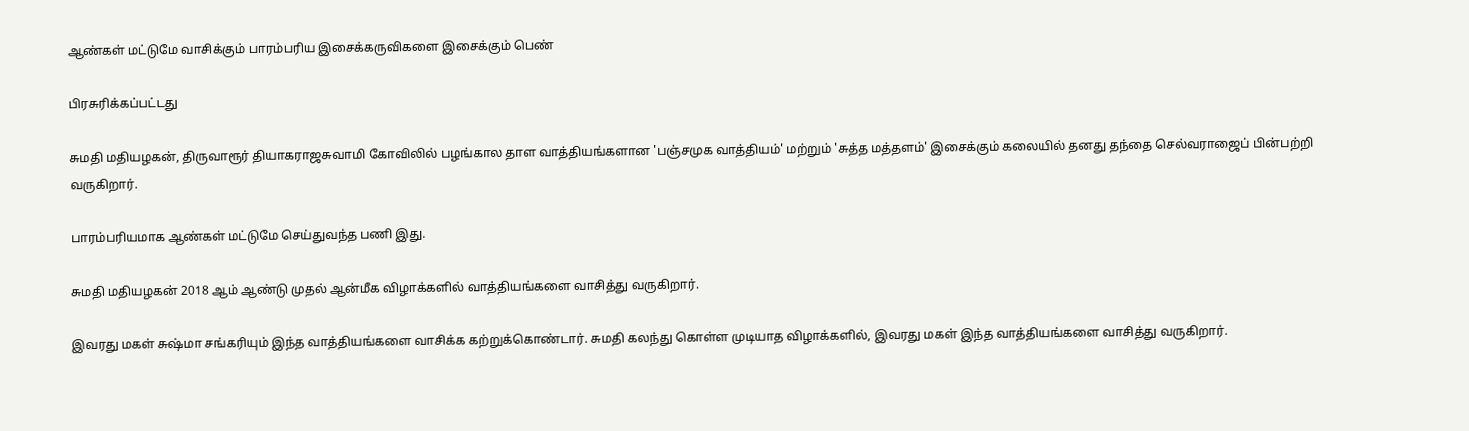ஆண்கள் மட்டுமே வாசிக்கும் பாரம்பரிய இசைக்கருவிகளை இசைக்கும் பெண்

பிரசுரிக்கப்பட்டது

சுமதி மதியழகன், திருவாரூர் தியாகராஜசுவாமி கோவிலில் பழங்கால தாள வாத்தியங்களான 'பஞ்சமுக வாத்தியம்' மற்றும் 'சுத்த மத்தளம்' இசைக்கும் கலையில் தனது தந்தை செல்வராஜைப் பின்பற்றி வருகிறார்.

பாரம்பரியமாக ஆண்கள் மட்டுமே செய்துவந்த பணி இது.

சுமதி மதியழகன் 2018 ஆம் ஆண்டு முதல் ஆன்மீக விழாக்களில் வாத்தியங்களை வாசித்து வருகிறார்.

இவரது மகள் சுஷ்மா சங்கரியும் இந்த வாத்தியங்களை வாசிக்க கற்றுக்கொண்டார். சுமதி கலந்து கொள்ள முடியாத விழாக்களில், இவரது மகள் இந்த வாத்தியங்களை வாசித்து வருகிறார்.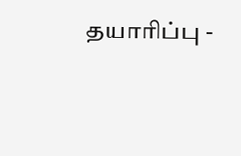தயாரிப்பு -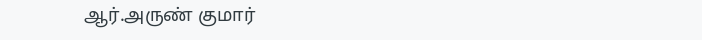ஆர்.அருண் குமார்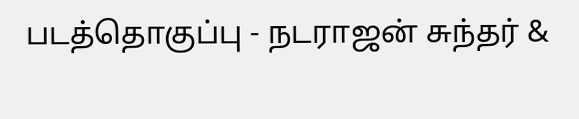படத்தொகுப்பு - நடராஜன் சுந்தர் &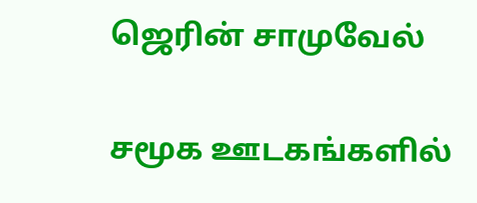ஜெரின் சாமுவேல்

சமூக ஊடகங்களில்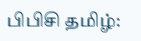பிபிசி தமிழ்: